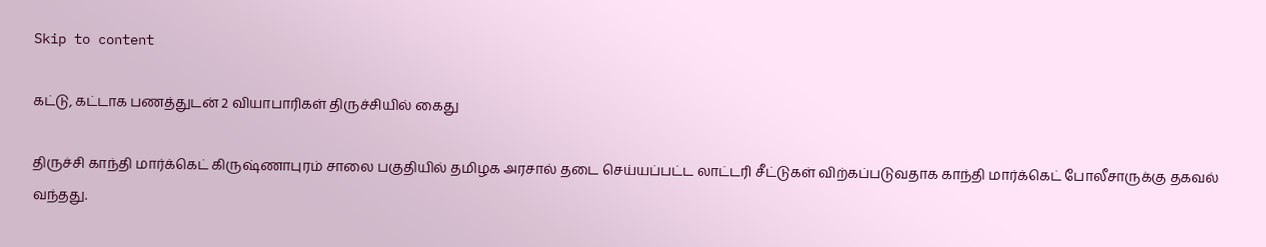Skip to content

கட்டு, கட்டாக பணத்துடன் 2 வியாபாரிகள் திருச்சியில் கைது

திருச்சி காந்தி மார்க்கெட் கிருஷ்ணாபுரம் சாலை பகுதியில் தமிழக அரசால் தடை செய்யப்பட்ட லாட்டரி சீட்டுகள் விற்கப்படுவதாக காந்தி மார்க்கெட் போலீசாருக்கு தகவல் வந்தது.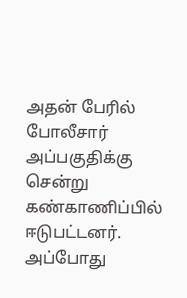அதன் பேரில் போலீசார் அப்பகுதிக்கு சென்று கண்காணிப்பில் ஈடுபட்டனர். அப்போது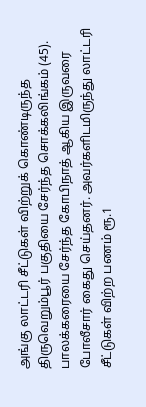அங்கு லாட்டரி சீட்டுகள் விற்றுக் கொண்டிருந்த திருவெறும்பூர் பகுதியை சேர்ந்த சொக்கலிங்கம் (45). பாலக்கரையை சேர்ந்த கோபிநாத் ஆகிய இருவரை போலீசார் கைது செய்தனர். அவர்களிடமிருந்து லாட்டரி சீட்டுகள் விற்ற பணம் ரூ.1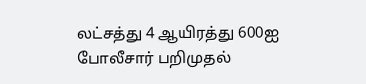லட்சத்து 4 ஆயிரத்து 600ஐ போலீசார் பறிமுதல்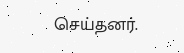செய்தனர்.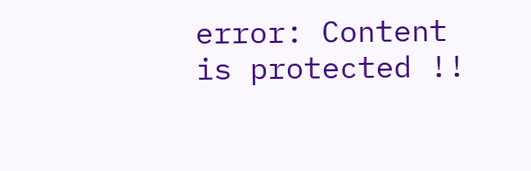error: Content is protected !!